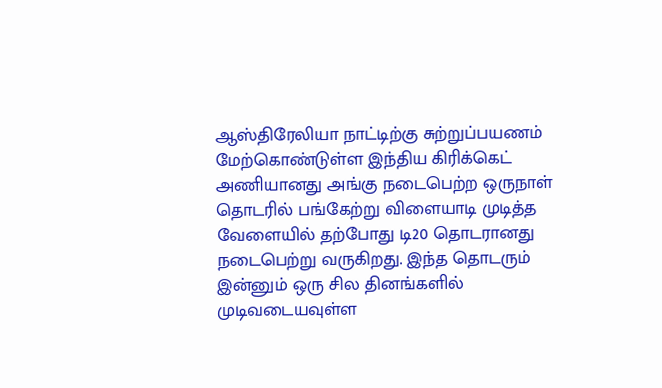ஆஸ்திரேலியா நாட்டிற்கு சுற்றுப்பயணம் மேற்கொண்டுள்ள இந்திய கிரிக்கெட் அணியானது அங்கு நடைபெற்ற ஒருநாள் தொடரில் பங்கேற்று விளையாடி முடித்த வேளையில் தற்போது டி20 தொடரானது நடைபெற்று வருகிறது. இந்த தொடரும் இன்னும் ஒரு சில தினங்களில் முடிவடையவுள்ள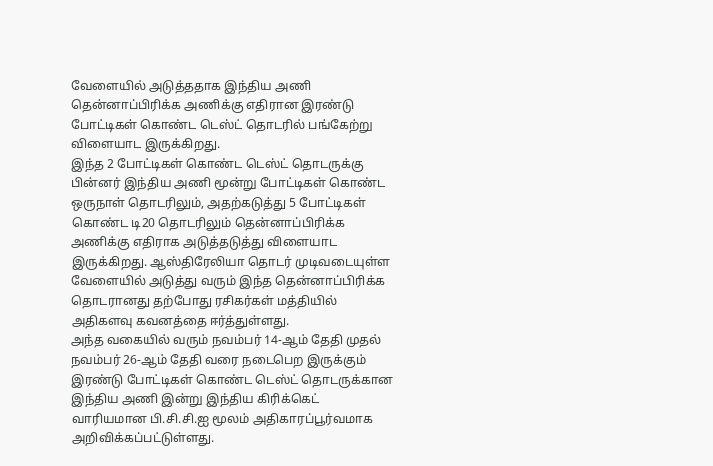வேளையில் அடுத்ததாக இந்திய அணி தென்னாப்பிரிக்க அணிக்கு எதிரான இரண்டு போட்டிகள் கொண்ட டெஸ்ட் தொடரில் பங்கேற்று விளையாட இருக்கிறது.
இந்த 2 போட்டிகள் கொண்ட டெஸ்ட் தொடருக்கு பின்னர் இந்திய அணி மூன்று போட்டிகள் கொண்ட ஒருநாள் தொடரிலும், அதற்கடுத்து 5 போட்டிகள் கொண்ட டி20 தொடரிலும் தென்னாப்பிரிக்க அணிக்கு எதிராக அடுத்தடுத்து விளையாட இருக்கிறது. ஆஸ்திரேலியா தொடர் முடிவடையுள்ள வேளையில் அடுத்து வரும் இந்த தென்னாப்பிரிக்க தொடரானது தற்போது ரசிகர்கள் மத்தியில் அதிகளவு கவனத்தை ஈர்த்துள்ளது.
அந்த வகையில் வரும் நவம்பர் 14-ஆம் தேதி முதல் நவம்பர் 26-ஆம் தேதி வரை நடைபெற இருக்கும் இரண்டு போட்டிகள் கொண்ட டெஸ்ட் தொடருக்கான இந்திய அணி இன்று இந்திய கிரிக்கெட் வாரியமான பி.சி.சி.ஐ மூலம் அதிகாரப்பூர்வமாக அறிவிக்கப்பட்டுள்ளது.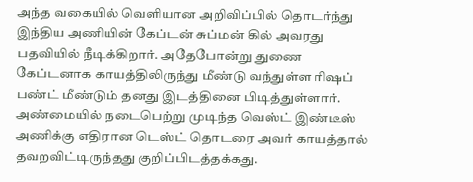அந்த வகையில் வெளியான அறிவிப்பில் தொடர்ந்து இந்திய அணியின் கேப்டன் சுப்மன் கில் அவரது பதவியில் நீடிக்கிறார். அதேபோன்று துணை கேப்டனாக காயத்திலிருந்து மீண்டு வந்துள்ள ரிஷப் பண்ட் மீண்டும் தனது இடத்தினை பிடித்துள்ளார். அண்மையில் நடைபெற்று முடிந்த வெஸ்ட் இண்டீஸ் அணிக்கு எதிரான டெஸ்ட் தொடரை அவர் காயத்தால் தவறவிட்டிருந்தது குறிப்பிடத்தக்கது.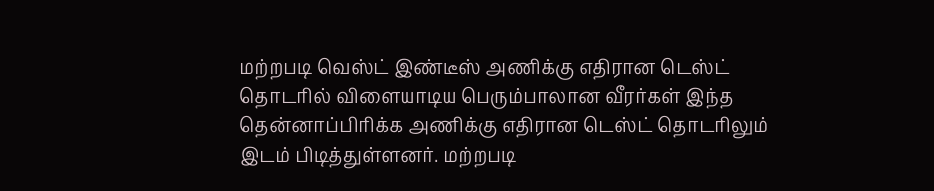மற்றபடி வெஸ்ட் இண்டீஸ் அணிக்கு எதிரான டெஸ்ட் தொடரில் விளையாடிய பெரும்பாலான வீரர்கள் இந்த தென்னாப்பிரிக்க அணிக்கு எதிரான டெஸ்ட் தொடரிலும் இடம் பிடித்துள்ளனர். மற்றபடி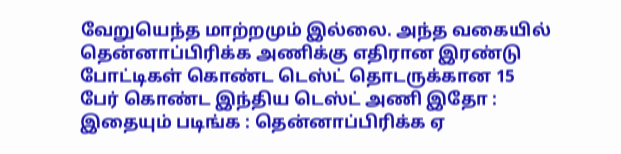வேறுயெந்த மாற்றமும் இல்லை. அந்த வகையில் தென்னாப்பிரிக்க அணிக்கு எதிரான இரண்டு போட்டிகள் கொண்ட டெஸ்ட் தொடருக்கான 15 பேர் கொண்ட இந்திய டெஸ்ட் அணி இதோ :
இதையும் படிங்க : தென்னாப்பிரிக்க ஏ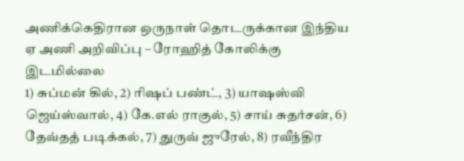அணிக்கெதிரான ஒருநாள் தொடருக்கான இந்திய ஏ அணி அறிவிப்பு – ரோஹித் கோலிக்கு இடமில்லை
1) சுப்மன் கில், 2) ரிஷப் பண்ட், 3) யாஷஸ்வி ஜெய்ஸ்வால், 4) கே.எல் ராகுல், 5) சாய் சுதர்சன், 6) தேவ்தத் படிக்கல், 7) துருவ் ஜுரேல், 8) ரவீந்திர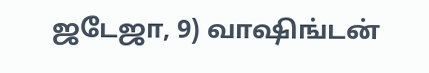ஜடேஜா, 9) வாஷிங்டன்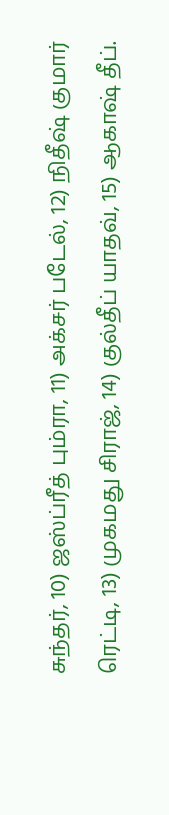சுந்தர், 10) ஜஸ்ப்ரீத் பும்ரா, 11) அக்சர் படேல், 12) நிதீஷ் குமார் ரெட்டி, 13) முகமது சிராஜ், 14) குல்தீப் யாதவ், 15) ஆகாஷ் தீப்.